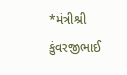*મંત્રીશ્રી કુંવરજીભાઈ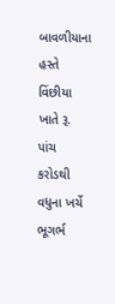બાવળીયાના હસ્તે વિંછીયા ખાતે રૂ. પાંચ કરોડથી વધુના ખર્ચે ભૂગર્ભ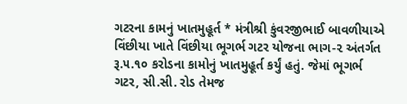ગટરના કામનું ખાતમુહૂર્ત * મંત્રીશ્રી કુંવરજીભાઈ બાવળીયાએ વિંછીયા ખાતે વિંછીયા ભૂગર્ભ ગટર યોજના ભાગ-૨ અંતર્ગત રૂ.૫.૧૦ કરોડના કામોનું ખાતમુહૂર્ત કર્યું હતું. જેમાં ભૂગર્ભ ગટર, સી.સી. રોડ તેમજ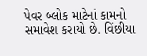પેવર બ્લોક માટેનાં કામનો સમાવેશ કરાયો છે. વિંછીયા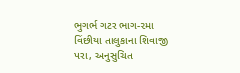ભુગર્ભ ગટર ભાગ-૨મા વિંછીયા તાલુકાના શિવાજી પરા, અનુસુચિત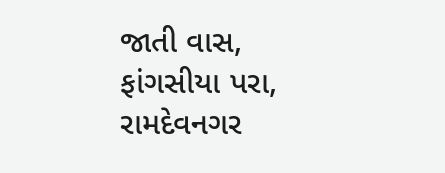જાતી વાસ, ફાંગસીયા પરા, રામદેવનગર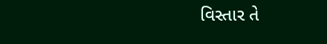વિસ્તાર તે